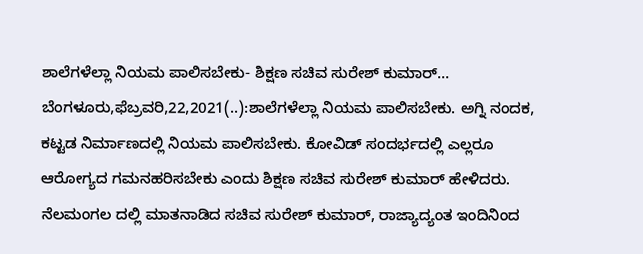ಶಾಲೆಗಳೆಲ್ಲಾ ನಿಯಮ ಪಾಲಿಸಬೇಕು- ಶಿಕ್ಷಣ ಸಚಿವ ಸುರೇಶ್ ಕುಮಾರ್… ಬೆಂಗಳೂರು,ಫೆಬ್ರವರಿ,22,2021(..):ಶಾಲೆಗಳೆಲ್ಲಾ ನಿಯಮ ಪಾಲಿಸಬೇಕು. ಅಗ್ನಿ ನಂದಕ, ಕಟ್ಟಡ ನಿರ್ಮಾಣದಲ್ಲಿ ನಿಯಮ ಪಾಲಿಸಬೇಕು. ಕೋವಿಡ್ ಸಂದರ್ಭದಲ್ಲಿ ಎಲ್ಲರೂ ಆರೋಗ್ಯದ ಗಮನಹರಿಸಬೇಕು ಎಂದು ಶಿಕ್ಷಣ ಸಚಿವ ಸುರೇಶ್ ಕುಮಾರ್ ಹೇಳಿದರು. ನೆಲಮಂಗಲ ದಲ್ಲಿ ಮಾತನಾಡಿದ ಸಚಿವ ಸುರೇಶ್ ಕುಮಾರ್, ರಾಜ್ಯಾದ್ಯಂತ ಇಂದಿನಿಂದ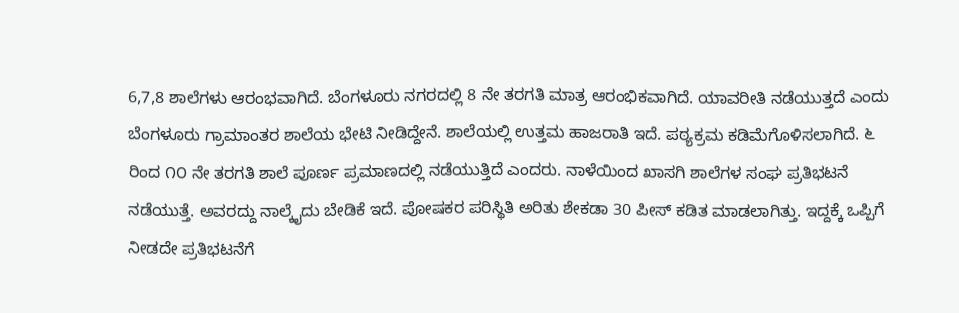6,7,8 ಶಾಲೆಗಳು ಆರಂಭವಾಗಿದೆ. ಬೆಂಗಳೂರು ನಗರದಲ್ಲಿ 8 ನೇ ತರಗತಿ ಮಾತ್ರ ಆರಂಭಿಕವಾಗಿದೆ. ಯಾವರೀತಿ ನಡೆಯುತ್ತದೆ ಎಂದು ಬೆಂಗಳೂರು ಗ್ರಾಮಾಂತರ ಶಾಲೆಯ ಭೇಟಿ ನೀಡಿದ್ದೇನೆ. ಶಾಲೆಯಲ್ಲಿ ಉತ್ತಮ ಹಾಜರಾತಿ ಇದೆ. ಪಠ್ಯಕ್ರಮ ಕಡಿಮೆಗೊಳಿಸಲಾಗಿದೆ. ೬ ರಿಂದ ೧೦ ನೇ ತರಗತಿ ಶಾಲೆ ಪೂರ್ಣ ಪ್ರಮಾಣದಲ್ಲಿ ನಡೆಯುತ್ತಿದೆ ಎಂದರು. ನಾಳೆಯಿಂದ ಖಾಸಗಿ ಶಾಲೆಗಳ ಸಂಘ ಪ್ರತಿಭಟನೆ ನಡೆಯುತ್ತೆ. ಅವರದ್ದು ನಾಲ್ಕೈದು ಬೇಡಿಕೆ ಇದೆ. ಪೋಷಕರ ಪರಿಸ್ಥಿತಿ ಅರಿತು ಶೇಕಡಾ 30 ಪೀಸ್ ಕಡಿತ ಮಾಡಲಾಗಿತ್ತು. ಇದ್ದಕ್ಕೆ ಒಪ್ಪಿಗೆ ನೀಡದೇ ಪ್ರತಿಭಟನೆಗೆ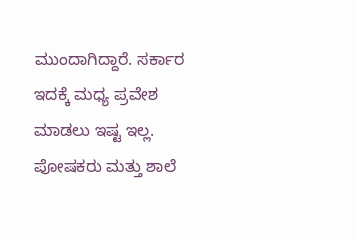ಮುಂದಾಗಿದ್ದಾರೆ. ಸರ್ಕಾರ ಇದಕ್ಕೆ ಮಧ್ಯ ಪ್ರವೇಶ ಮಾಡಲು ಇಷ್ಟ ಇಲ್ಲ. ಪೋಷಕರು ಮತ್ತು ಶಾಲೆ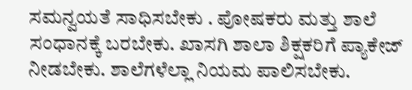ಸಮನ್ವಯತೆ ಸಾಧಿಸಬೇಕು . ಪೋಷಕರು ಮತ್ತು ಶಾಲೆ ಸಂಧಾನಕ್ಕೆ ಬರಬೇಕು. ಖಾಸಗಿ ಶಾಲಾ ಶಿಕ್ಷಕರಿಗೆ ಪ್ಯಾಕೇಜ್ ನೀಡಬೇಕು. ಶಾಲೆಗಳೆಲ್ಲಾ ನಿಯಮ ಪಾಲಿಸಬೇಕು.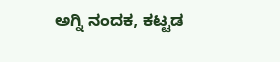ಅಗ್ನಿ ನಂದಕ, ಕಟ್ಟಡ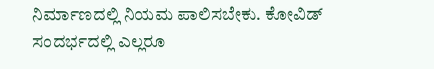ನಿರ್ಮಾಣದಲ್ಲಿ ನಿಯಮ ಪಾಲಿಸಬೇಕು. ಕೋವಿಡ್ ಸಂದರ್ಭದಲ್ಲಿ ಎಲ್ಲರೂ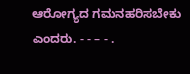ಆರೋಗ್ಯದ ಗಮನಹರಿಸಬೇಕು ಎಂದರು. - - – - .